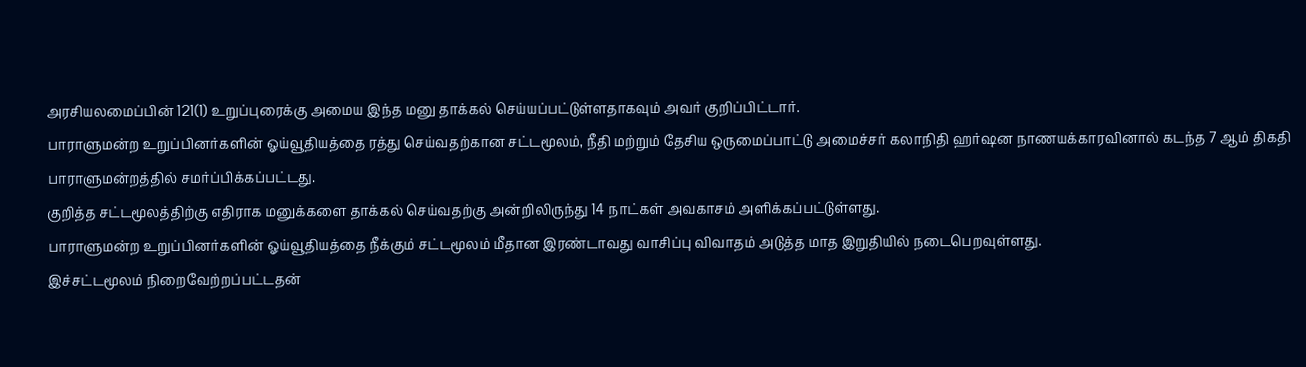அரசியலமைப்பின் 121(1) உறுப்புரைக்கு அமைய இந்த மனு தாக்கல் செய்யப்பட்டுள்ளதாகவும் அவர் குறிப்பிட்டார்.
பாராளுமன்ற உறுப்பினர்களின் ஓய்வூதியத்தை ரத்து செய்வதற்கான சட்டமூலம், நீதி மற்றும் தேசிய ஒருமைப்பாட்டு அமைச்சர் கலாநிதி ஹர்ஷன நாணயக்காரவினால் கடந்த 7 ஆம் திகதி பாராளுமன்றத்தில் சமர்ப்பிக்கப்பட்டது.
குறித்த சட்டமூலத்திற்கு எதிராக மனுக்களை தாக்கல் செய்வதற்கு அன்றிலிருந்து 14 நாட்கள் அவகாசம் அளிக்கப்பட்டுள்ளது.
பாராளுமன்ற உறுப்பினர்களின் ஓய்வூதியத்தை நீக்கும் சட்டமூலம் மீதான இரண்டாவது வாசிப்பு விவாதம் அடுத்த மாத இறுதியில் நடைபெறவுள்ளது.
இச்சட்டமூலம் நிறைவேற்றப்பட்டதன்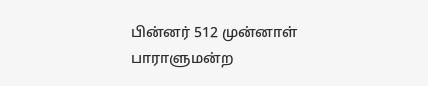பின்னர் 512 முன்னாள் பாராளுமன்ற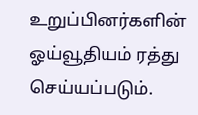உறுப்பினர்களின் ஓய்வூதியம் ரத்து செய்யப்படும்.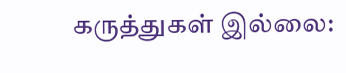கருத்துகள் இல்லை: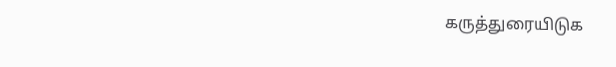கருத்துரையிடுக